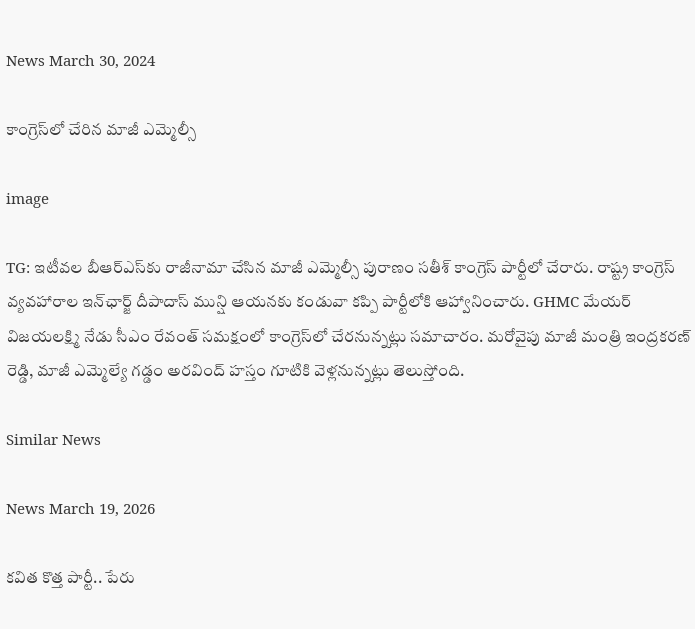News March 30, 2024

కాంగ్రెస్‌లో చేరిన మాజీ ఎమ్మెల్సీ

image

TG: ఇటీవల బీఆర్ఎస్‌కు రాజీనామా చేసిన మాజీ ఎమ్మెల్సీ పురాణం సతీశ్ కాంగ్రెస్ పార్టీలో చేరారు. రాష్ట్ర కాంగ్రెస్ వ్యవహారాల ఇన్‌ఛార్జ్ దీపాదాస్ మున్షి ఆయనకు కండువా కప్పి పార్టీలోకి ఆహ్వానించారు. GHMC మేయర్ విజయలక్ష్మి నేడు సీఎం రేవంత్ సమక్షంలో కాంగ్రెస్‌లో చేరనున్నట్లు సమాచారం. మరోవైపు మాజీ మంత్రి ఇంద్రకరణ్ రెడ్డి, మాజీ ఎమ్మెల్యే గడ్డం అరవింద్ హస్తం గూటికి వెళ్లనున్నట్లు తెలుస్తోంది.

Similar News

News March 19, 2026

కవిత కొత్త పార్టీ.. పేరు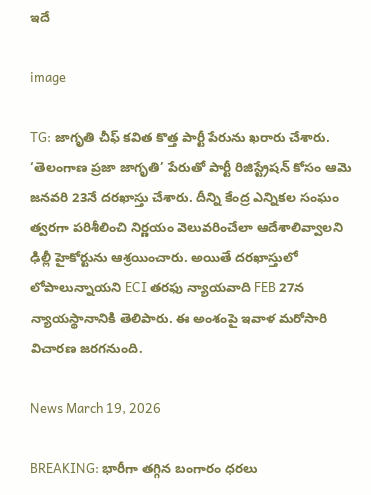ఇదే

image

TG: జాగృతి చీఫ్ కవిత కొత్త పార్టీ పేరును ఖరారు చేశారు. ‘తెలంగాణ ప్రజా జాగృతి’ పేరుతో పార్టీ రిజిస్ట్రేషన్ కోసం ఆమె జనవరి 23నే దరఖాస్తు చేశారు. దీన్ని కేంద్ర ఎన్నికల సంఘం త్వరగా పరిశీలించి నిర్ణయం వెలువరించేలా ఆదేశాలివ్వాలని ఢిల్లీ హైకోర్టును ఆశ్రయించారు. అయితే దరఖాస్తులో లోపాలున్నాయని ECI తరఫు న్యాయవాది FEB 27న న్యాయస్థానానికి తెలిపారు. ఈ అంశంపై ఇవాళ మరోసారి విచారణ జరగనుంది.

News March 19, 2026

BREAKING: భారీగా తగ్గిన బంగారం ధరలు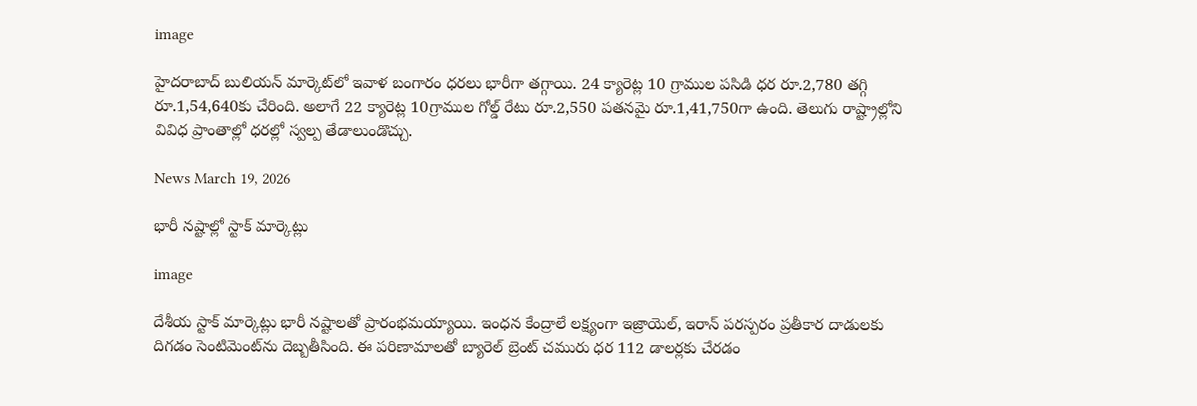image

హైదరాబాద్ బులియన్ మార్కెట్‌లో ఇవాళ బంగారం ధరలు భారీగా తగ్గాయి. 24 క్యారెట్ల 10 గ్రాముల పసిడి ధర రూ.2,780 తగ్గి రూ.1,54,640కు చేరింది. అలాగే 22 క్యారెట్ల 10గ్రాముల గోల్డ్ రేటు రూ.2,550 పతనమై రూ.1,41,750గా ఉంది. తెలుగు రాష్ట్రాల్లోని వివిధ ప్రాంతాల్లో ధరల్లో స్వల్ప తేడాలుండొచ్చు.

News March 19, 2026

భారీ నష్టాల్లో స్టాక్ మార్కెట్లు

image

దేశీయ స్టాక్ మార్కెట్లు భారీ నష్టాలతో ప్రారంభమయ్యాయి. ఇంధన కేంద్రాలే లక్ష్యంగా ఇజ్రాయెల్, ఇరాన్ పరస్పరం ప్రతీకార దాడులకు దిగడం సెంటిమెంట్‌ను దెబ్బతీసింది. ఈ పరిణామాలతో బ్యారెల్ బ్రెంట్ చమురు ధర 112 డాలర్లకు చేరడం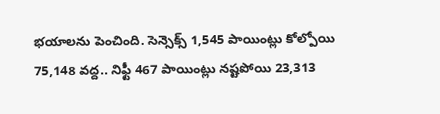భయాలను పెంచింది. సెన్సెక్స్ 1,545 పాయింట్లు కోల్పోయి 75,148 వద్ద.. నిఫ్టీ 467 పాయింట్లు నష్టపోయి 23,313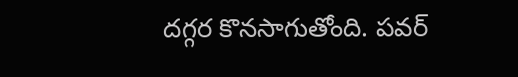దగ్గర కొనసాగుతోంది. పవర్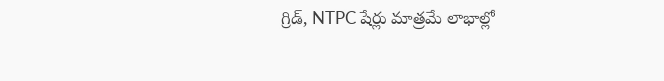గ్రిడ్, NTPC షేర్లు మాత్రమే లాభాల్లో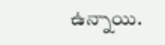ఉన్నాయి.